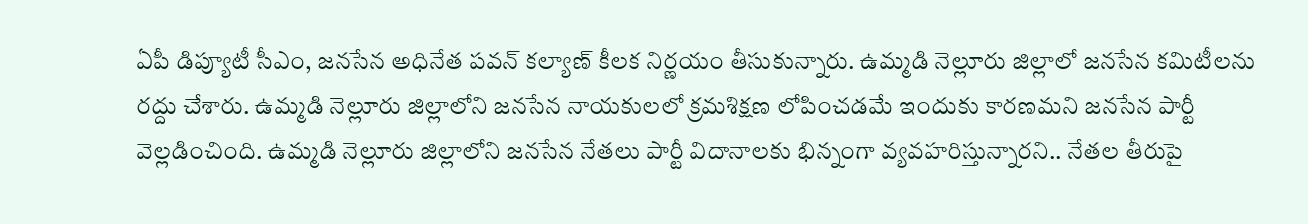ఏపీ డిప్యూటీ సీఎం, జనసేన అధినేత పవన్ కల్యాణ్ కీలక నిర్ణయం తీసుకున్నారు. ఉమ్మడి నెల్లూరు జిల్లాలో జనసేన కమిటీలను రద్దు చేశారు. ఉమ్మడి నెల్లూరు జిల్లాలోని జనసేన నాయకులలో క్రమశిక్షణ లోపించడమే ఇందుకు కారణమని జనసేన పార్టీ వెల్లడించింది. ఉమ్మడి నెల్లూరు జిల్లాలోని జనసేన నేతలు పార్టీ విదానాలకు భిన్నంగా వ్యవహరిస్తున్నారని.. నేతల తీరుపై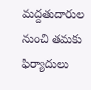మద్దతుదారుల నుంచి తమకు ఫిర్యాదులు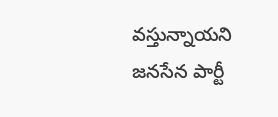వస్తున్నాయని జనసేన పార్టీ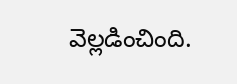వెల్లడించింది.